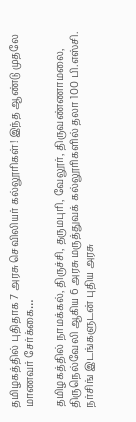தமிழகத்தில் புதிதாக 7 அரசு செவிலியர் கல்லூரிகள்! இந்த ஆண்டு முதலே மாணவர் சேர்க்கை…

தமிழகத்தில் நாமக்கல், திருச்சி, தருமபுரி, வேலூர், திருவண்ணாமலை, திருநெல்வேலி ஆகிய 6 அரசு மருத்துவக் கல்லூரிகளில் தலா 100 பி.எஸ்சி. நர்சிங் இடங்களுடன் புதிய அரசு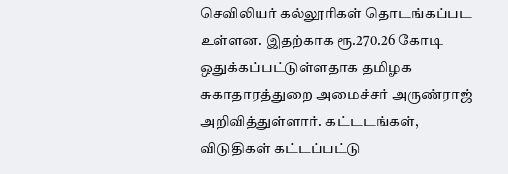செவிலியர் கல்லூரிகள் தொடங்கப்பட உள்ளன. இதற்காக ரூ.270.26 கோடி ஒதுக்கப்பட்டுள்ளதாக தமிழக சுகாதாரத்துறை அமைச்சர் அருண்ராஜ் அறிவித்துள்ளார். கட்டடங்கள், விடுதிகள் கட்டப்பட்டு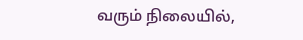வரும் நிலையில்,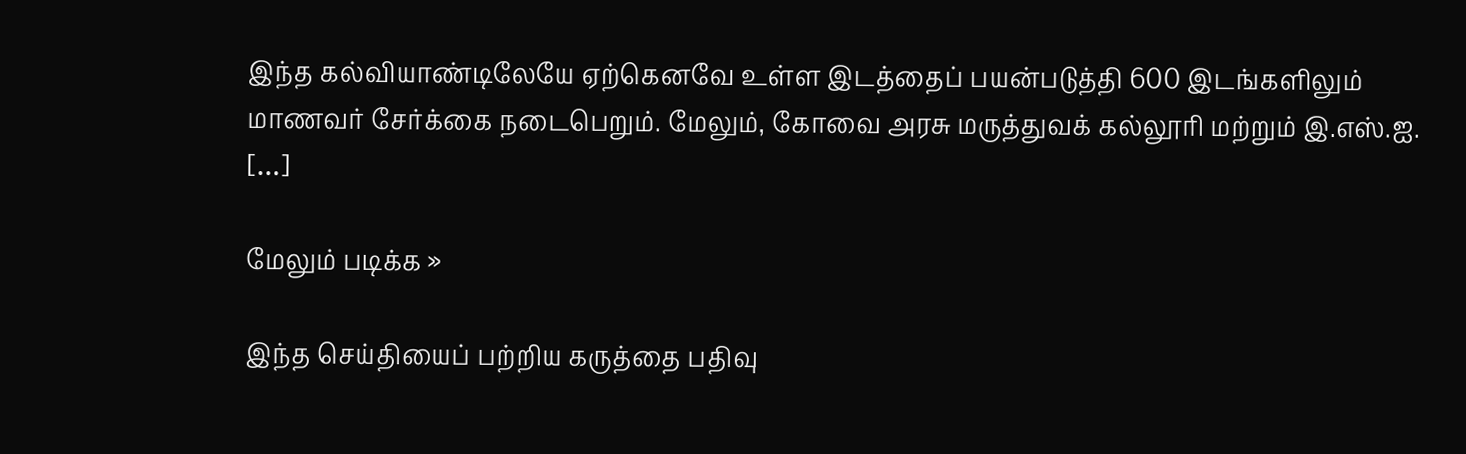இந்த கல்வியாண்டிலேயே ஏற்கெனவே உள்ள இடத்தைப் பயன்படுத்தி 600 இடங்களிலும் மாணவர் சேர்க்கை நடைபெறும். மேலும், கோவை அரசு மருத்துவக் கல்லூரி மற்றும் இ.எஸ்.ஐ. […]

மேலும் படிக்க »

இந்த செய்தியைப் பற்றிய கருத்தை பதிவு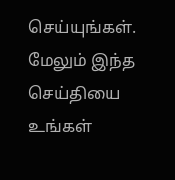செய்யுங்கள். மேலும் இந்த செய்தியை உங்கள்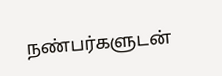நண்பர்களுடன்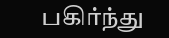பகிர்ந்து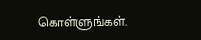கொள்ளுங்கள்.